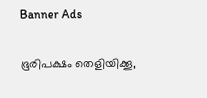Banner Ads

ഭൂരിപക്ഷം തെളിയിക്കൂ,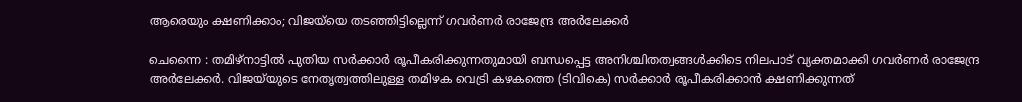ആരെയും ക്ഷണിക്കാം; വിജയ്‌യെ തടഞ്ഞിട്ടില്ലെന്ന് ഗവർണർ രാജേന്ദ്ര അർലേക്കർ

ചെന്നൈ : തമിഴ്‌നാട്ടിൽ പുതിയ സർക്കാർ രൂപീകരിക്കുന്നതുമായി ബന്ധപ്പെട്ട അനിശ്ചിതത്വങ്ങൾക്കിടെ നിലപാട് വ്യക്തമാക്കി ഗവർണർ രാജേന്ദ്ര അർലേക്കർ. വിജയ്‌യുടെ നേതൃത്വത്തിലുള്ള തമിഴക വെട്രി കഴകത്തെ (ടിവികെ) സർക്കാർ രൂപീകരിക്കാൻ ക്ഷണിക്കുന്നത്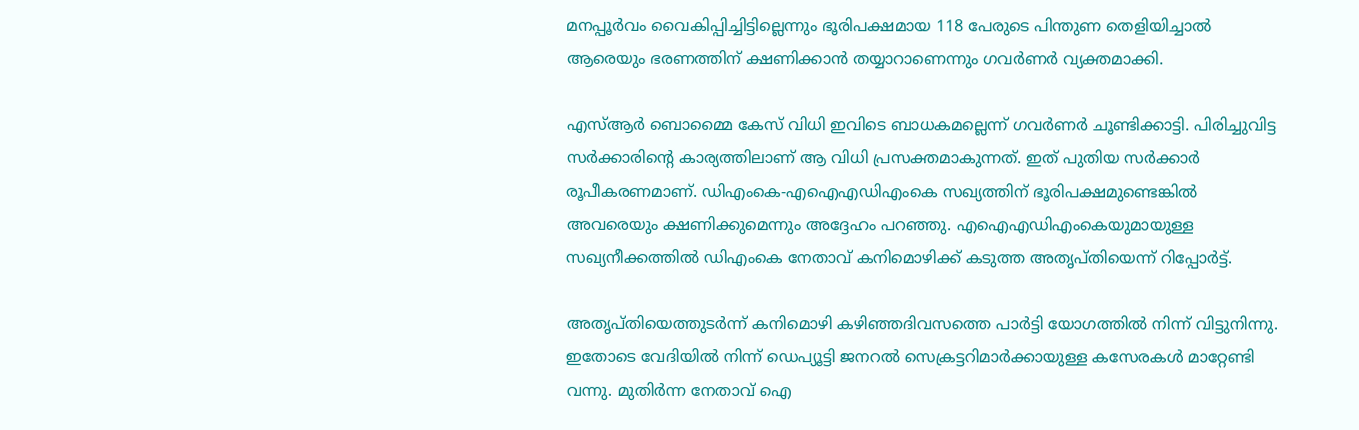മനപ്പൂർവം വൈകിപ്പിച്ചിട്ടില്ലെന്നും ഭൂരിപക്ഷമായ 118 പേരുടെ പിന്തുണ തെളിയിച്ചാൽ ആരെയും ഭരണത്തിന് ക്ഷണിക്കാൻ തയ്യാറാണെന്നും ഗവർണർ വ്യക്തമാക്കി.

എസ്ആർ ബൊമ്മൈ കേസ് വിധി ഇവിടെ ബാധകമല്ലെന്ന് ഗവർണർ ചൂണ്ടിക്കാട്ടി. പിരിച്ചുവിട്ട സർക്കാരിന്റെ കാര്യത്തിലാണ് ആ വിധി പ്രസക്തമാകുന്നത്. ഇത് പുതിയ സർക്കാർ രൂപീകരണമാണ്. ഡിഎംകെ-എഐഎഡിഎംകെ സഖ്യത്തിന് ഭൂരിപക്ഷമുണ്ടെങ്കിൽ അവരെയും ക്ഷണിക്കുമെന്നും അദ്ദേഹം പറഞ്ഞു. എഐഎഡിഎംകെയുമായുള്ള സഖ്യനീക്കത്തിൽ ഡിഎംകെ നേതാവ് കനിമൊഴിക്ക് കടുത്ത അതൃപ്തിയെന്ന് റിപ്പോർട്ട്.

അതൃപ്തിയെത്തുടർന്ന് കനിമൊഴി കഴിഞ്ഞദിവസത്തെ പാർട്ടി യോഗത്തിൽ നിന്ന് വിട്ടുനിന്നു. ഇതോടെ വേദിയിൽ നിന്ന് ഡെപ്യൂട്ടി ജനറൽ സെക്രട്ടറിമാർക്കായുള്ള കസേരകൾ മാറ്റേണ്ടി വന്നു. മുതിർന്ന നേതാവ് ഐ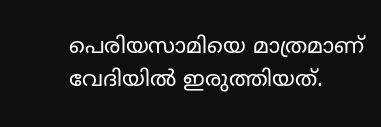പെരിയസാമിയെ മാത്രമാണ് വേദിയിൽ ഇരുത്തിയത്.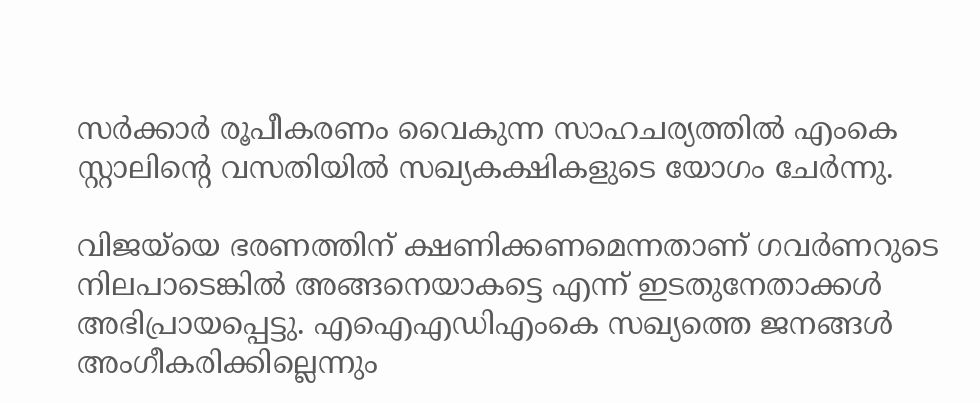സർക്കാർ രൂപീകരണം വൈകുന്ന സാഹചര്യത്തിൽ എംകെ സ്റ്റാലിന്റെ വസതിയിൽ സഖ്യകക്ഷികളുടെ യോഗം ചേർന്നു.

വിജയ്‌യെ ഭരണത്തിന് ക്ഷണിക്കണമെന്നതാണ് ഗവർണറുടെ നിലപാടെങ്കിൽ അങ്ങനെയാകട്ടെ എന്ന് ഇടതുനേതാക്കൾ അഭിപ്രായപ്പെട്ടു. എഐഎഡിഎംകെ സഖ്യത്തെ ജനങ്ങൾ അംഗീകരിക്കില്ലെന്നും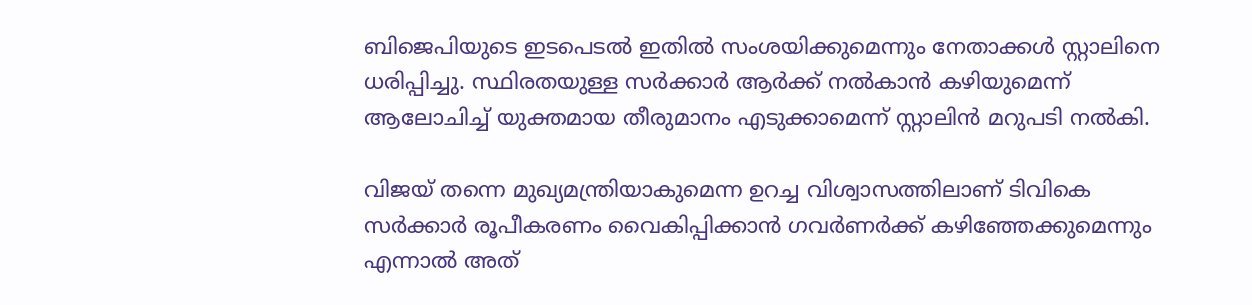ബിജെപിയുടെ ഇടപെടൽ ഇതിൽ സംശയിക്കുമെന്നും നേതാക്കൾ സ്റ്റാലിനെ ധരിപ്പിച്ചു. സ്ഥിരതയുള്ള സർക്കാർ ആർക്ക് നൽകാൻ കഴിയുമെന്ന് ആലോചിച്ച് യുക്തമായ തീരുമാനം എടുക്കാമെന്ന് സ്റ്റാലിൻ മറുപടി നൽകി.

വിജയ് തന്നെ മുഖ്യമന്ത്രിയാകുമെന്ന ഉറച്ച വിശ്വാസത്തിലാണ് ടിവികെ സർക്കാർ രൂപീകരണം വൈകിപ്പിക്കാൻ ഗവർണർക്ക് കഴിഞ്ഞേക്കുമെന്നും എന്നാൽ അത്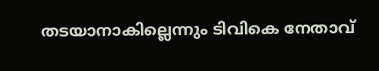തടയാനാകില്ലെന്നും ടിവികെ നേതാവ്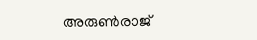അരുൺരാജ്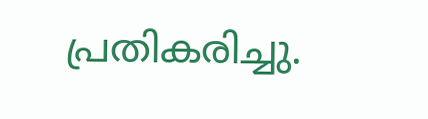പ്രതികരിച്ചു.